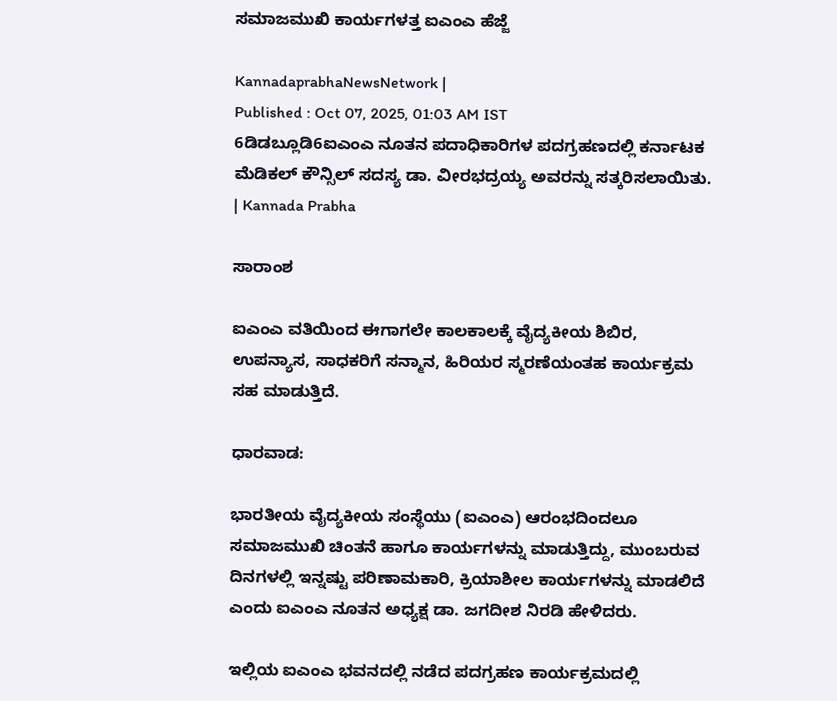ಸಮಾಜಮುಖಿ ಕಾರ್ಯಗಳತ್ತ ಐಎಂಎ ಹೆಜ್ಜೆ

KannadaprabhaNewsNetwork |
Published : Oct 07, 2025, 01:03 AM IST
6ಡಿಡಬ್ಲೂಡಿ6ಐಎಂಎ ನೂತನ ಪದಾಧಿಕಾರಿಗಳ ಪದಗ್ರಹಣದಲ್ಲಿ ಕರ್ನಾಟಕ ಮೆಡಿಕಲ್‌ ಕೌನ್ಸಿಲ್‌ ಸದಸ್ಯ ಡಾ. ವೀರಭದ್ರಯ್ಯ ಅವರನ್ನು ಸತ್ಕರಿಸಲಾಯಿತು. | Kannada Prabha

ಸಾರಾಂಶ

ಐಎಂಎ ವತಿಯಿಂದ ಈಗಾಗಲೇ ಕಾಲಕಾಲಕ್ಕೆ ವೈದ್ಯಕೀಯ ಶಿಬಿರ, ಉಪನ್ಯಾಸ, ಸಾಧಕರಿಗೆ ಸನ್ಮಾನ, ಹಿರಿಯರ ಸ್ಮರಣೆಯಂತಹ ಕಾರ್ಯಕ್ರಮ ಸಹ ಮಾಡುತ್ತಿದೆ.

ಧಾರವಾಡ:

ಭಾರತೀಯ ವೈದ್ಯಕೀಯ ಸಂಸ್ಥೆಯು (ಐಎಂಎ) ಆರಂಭದಿಂದಲೂ ಸಮಾಜಮುಖಿ ಚಿಂತನೆ ಹಾಗೂ ಕಾರ್ಯಗಳನ್ನು ಮಾಡುತ್ತಿದ್ದು, ಮುಂಬರುವ ದಿನಗಳಲ್ಲಿ ಇನ್ನಷ್ಟು ಪರಿಣಾಮಕಾರಿ, ಕ್ರಿಯಾಶೀಲ ಕಾರ್ಯಗಳನ್ನು ಮಾಡಲಿದೆ ಎಂದು ಐಎಂಎ ನೂತನ ಅಧ್ಯಕ್ಷ ಡಾ. ಜಗದೀಶ ನಿರಡಿ ಹೇಳಿದರು.

ಇಲ್ಲಿಯ ಐಎಂಎ ಭವನದಲ್ಲಿ ನಡೆದ ಪದಗ್ರಹಣ ಕಾರ್ಯಕ್ರಮದಲ್ಲಿ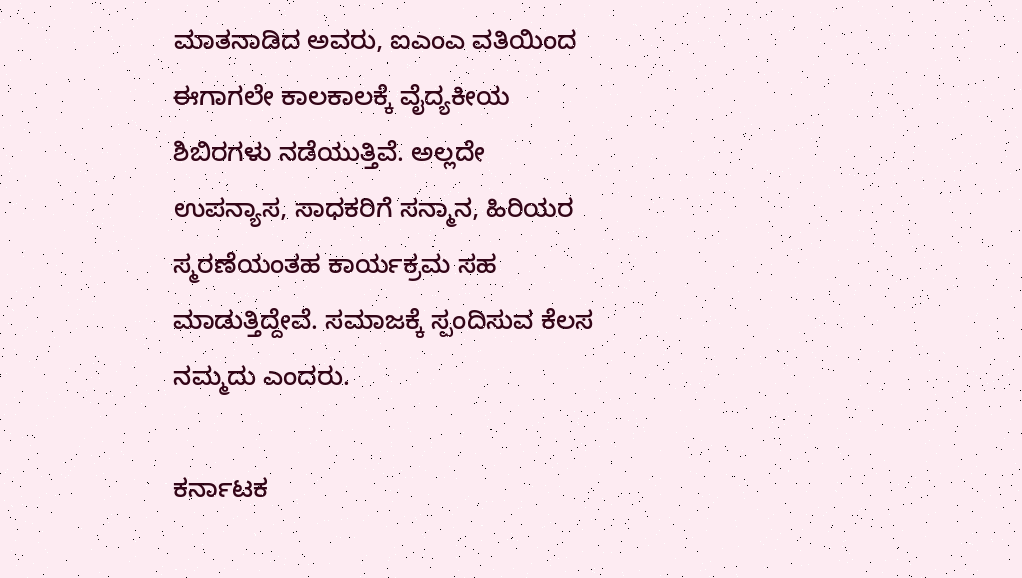ಮಾತನಾಡಿದ ಅವರು, ಐಎಂಎ ವತಿಯಿಂದ ಈಗಾಗಲೇ ಕಾಲಕಾಲಕ್ಕೆ ವೈದ್ಯಕೀಯ ಶಿಬಿರಗಳು ನಡೆಯುತ್ತಿವೆ. ಅಲ್ಲದೇ ಉಪನ್ಯಾಸ, ಸಾಧಕರಿಗೆ ಸನ್ಮಾನ, ಹಿರಿಯರ ಸ್ಮರಣೆಯಂತಹ ಕಾರ್ಯಕ್ರಮ ಸಹ ಮಾಡುತ್ತಿದ್ದೇವೆ. ಸಮಾಜಕ್ಕೆ ಸ್ಪಂದಿಸುವ ಕೆಲಸ ನಮ್ಮದು ಎಂದರು.

ಕರ್ನಾಟಕ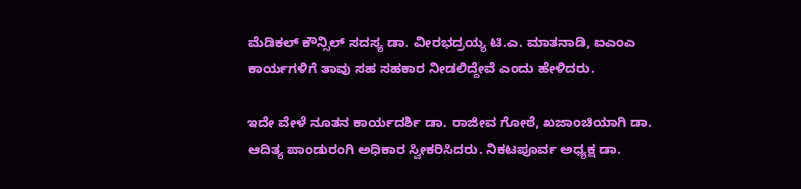ಮೆಡಿಕಲ್‌ ಕೌನ್ಸಿಲ್‌ ಸದಸ್ಯ ಡಾ. ವೀರಭದ್ರಯ್ಯ ಟಿ.ಎ. ಮಾತನಾಡಿ, ಐಎಂಎ ಕಾರ್ಯಗಳಿಗೆ ತಾವು ಸಹ ಸಹಕಾರ ನೀಡಲಿದ್ದೇವೆ ಎಂದು ಹೇಳಿದರು.

ಇದೇ ವೇಳೆ ನೂತನ ಕಾರ್ಯದರ್ಶಿ ಡಾ. ರಾಜೀವ ಗೋಠೆ, ಖಜಾಂಚಿಯಾಗಿ ಡಾ. ಆದಿತ್ಯ ಪಾಂಡುರಂಗಿ ಅಧಿಕಾರ ಸ್ವೀಕರಿಸಿದರು. ನಿಕಟಪೂರ್ವ ಅಧ್ಯಕ್ಷ ಡಾ.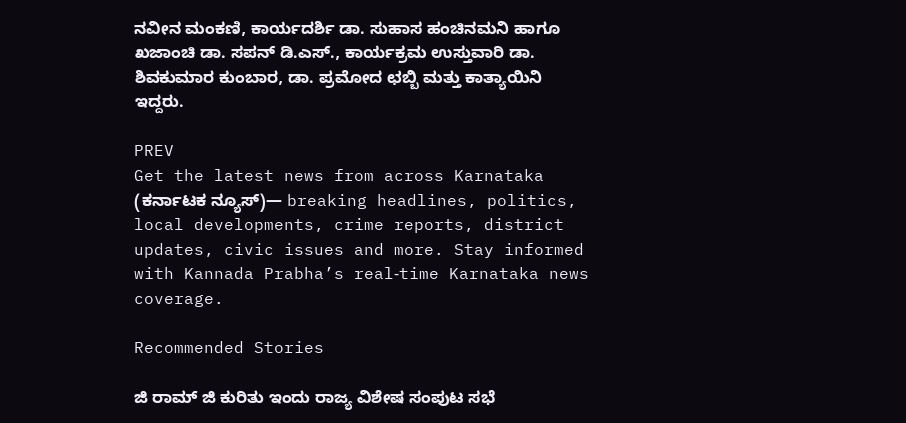ನವೀನ ಮಂಕಣಿ, ಕಾರ್ಯದರ್ಶಿ ಡಾ. ಸುಹಾಸ ಹಂಚಿನಮನಿ ಹಾಗೂ ಖಜಾಂಚಿ ಡಾ. ಸಪನ್‌ ಡಿ.ಎಸ್‌., ಕಾರ್ಯಕ್ರಮ ಉಸ್ತುವಾರಿ ಡಾ. ಶಿವಕುಮಾರ ಕುಂಬಾರ, ಡಾ. ಪ್ರಮೋದ ಛಬ್ಬಿ ಮತ್ತು ಕಾತ್ಯಾಯಿನಿ ಇದ್ದರು.

PREV
Get the latest news from across Karnataka (ಕರ್ನಾಟಕ ನ್ಯೂಸ್)— breaking headlines, politics, local developments, crime reports, district updates, civic issues and more. Stay informed with Kannada Prabha’s real‑time Karnataka news coverage.

Recommended Stories

ಜಿ ರಾಮ್‌ ಜಿ ಕುರಿತು ಇಂದು ರಾಜ್ಯ ವಿಶೇಷ ಸಂಪುಟ ಸಭೆ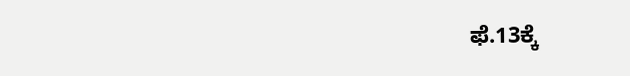ಫೆ.13ಕ್ಕೆ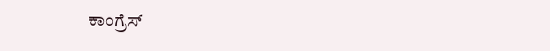ಕಾಂಗ್ರೆಸ್‌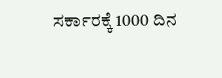ಸರ್ಕಾರಕ್ಕೆ 1000 ದಿನ